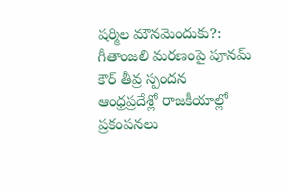షర్మిల మౌనమెందుకు?: గీతాంజలి మరణంపై పూనమ్ కౌర్ తీవ్ర స్పందన
ఆంధ్రప్రదేశ్లో రాజకీయాల్లో ప్రకంపనలు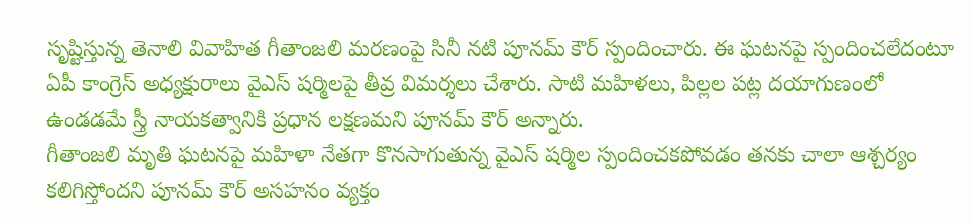సృష్టిస్తున్న తెనాలి వివాహిత గీతాంజలి మరణంపై సినీ నటి పూనమ్ కౌర్ స్పందించారు. ఈ ఘటనపై స్పందించలేదంటూ ఏపీ కాంగ్రెస్ అధ్యక్షురాలు వైఎస్ షర్మిలపై తీవ్ర విమర్శలు చేశారు. సాటి మహిళలు, పిల్లల పట్ల దయాగుణంలో ఉండడమే స్త్రీ నాయకత్వానికి ప్రధాన లక్షణమని పూనమ్ కౌర్ అన్నారు.
గీతాంజలి మృతి ఘటనపై మహిళా నేతగా కొనసాగుతున్న వైఎస్ షర్మిల స్పందించకపోవడం తనకు చాలా ఆశ్చర్యం కలిగిస్తోందని పూనమ్ కౌర్ అసహనం వ్యక్తం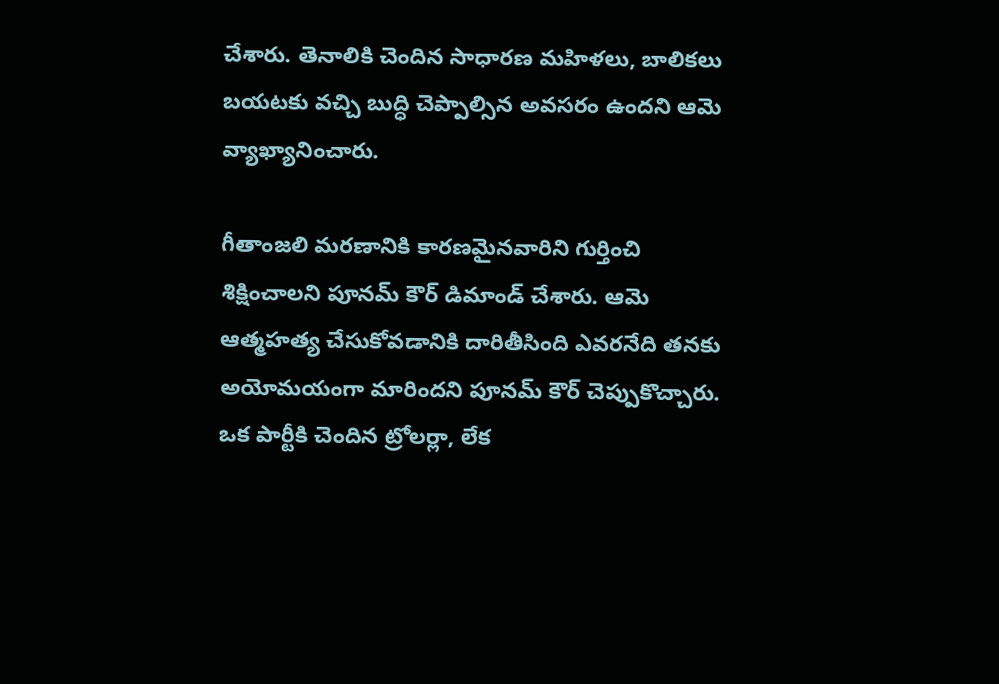చేశారు. తెనాలికి చెందిన సాధారణ మహిళలు, బాలికలు బయటకు వచ్చి బుద్ధి చెప్పాల్సిన అవసరం ఉందని ఆమె వ్యాఖ్యానించారు.

గీతాంజలి మరణానికి కారణమైనవారిని గుర్తించి శిక్షించాలని పూనమ్ కౌర్ డిమాండ్ చేశారు. ఆమె ఆత్మహత్య చేసుకోవడానికి దారితీసింది ఎవరనేది తనకు అయోమయంగా మారిందని పూనమ్ కౌర్ చెప్పుకొచ్చారు. ఒక పార్టీకి చెందిన ట్రోలర్లా, లేక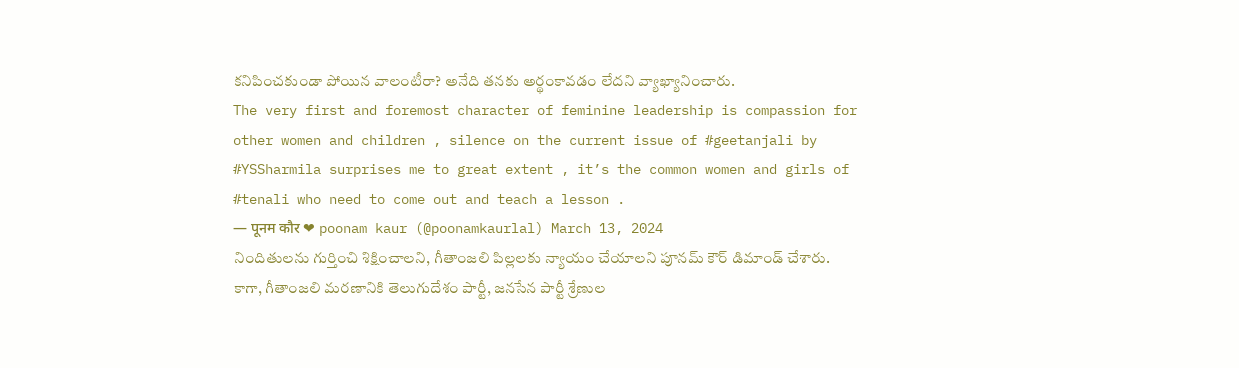కనిపించకుండా పోయిన వాలంటీరా? అనేది తనకు అర్థంకావడం లేదని వ్యాఖ్యానించారు.
The very first and foremost character of feminine leadership is compassion for other women and children , silence on the current issue of #geetanjali by #YSSharmila surprises me to great extent , it’s the common women and girls of #tenali who need to come out and teach a lesson .
— पूनम कौर ❤ poonam kaur (@poonamkaurlal) March 13, 2024
నిందితులను గుర్తించి శిక్షించాలని, గీతాంజలి పిల్లలకు న్యాయం చేయాలని పూనమ్ కౌర్ డిమాండ్ చేశారు. కాగా, గీతాంజలి మరణానికి తెలుగుదేశం పార్టీ, జనసేన పార్టీ శ్రేణుల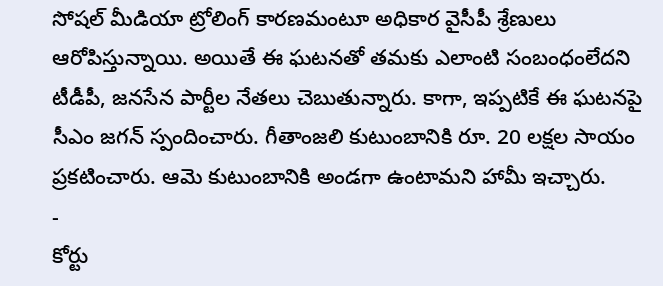సోషల్ మీడియా ట్రోలింగ్ కారణమంటూ అధికార వైసీపీ శ్రేణులు ఆరోపిస్తున్నాయి. అయితే ఈ ఘటనతో తమకు ఎలాంటి సంబంధంలేదని టీడీపీ, జనసేన పార్టీల నేతలు చెబుతున్నారు. కాగా, ఇప్పటికే ఈ ఘటనపై సీఎం జగన్ స్పందించారు. గీతాంజలి కుటుంబానికి రూ. 20 లక్షల సాయం ప్రకటించారు. ఆమె కుటుంబానికి అండగా ఉంటామని హామీ ఇచ్చారు.
-
కోర్టు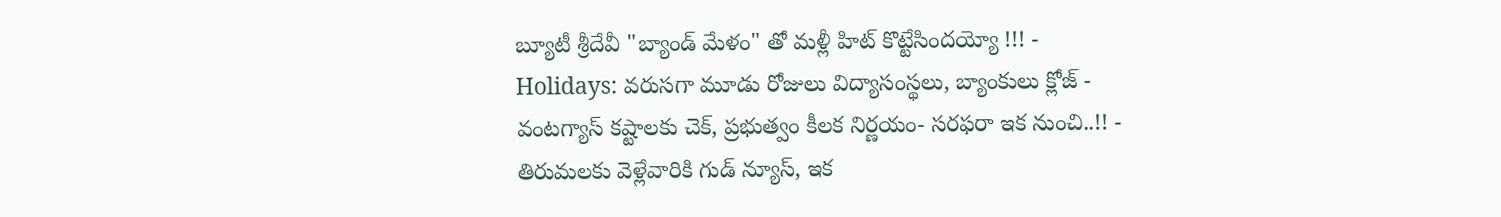బ్యూటీ శ్రీదేవీ "బ్యాండ్ మేళం" తో మళ్లీ హిట్ కొట్టేసిందయ్యో !!! -
Holidays: వరుసగా మూడు రోజులు విద్యాసంస్థలు, బ్యాంకులు క్లోజ్ -
వంటగ్యాస్ కష్టాలకు చెక్, ప్రభుత్వం కీలక నిర్ణయం- సరఫరా ఇక నుంచి..!! -
తిరుమలకు వెళ్లేవారికి గుడ్ న్యూస్, ఇక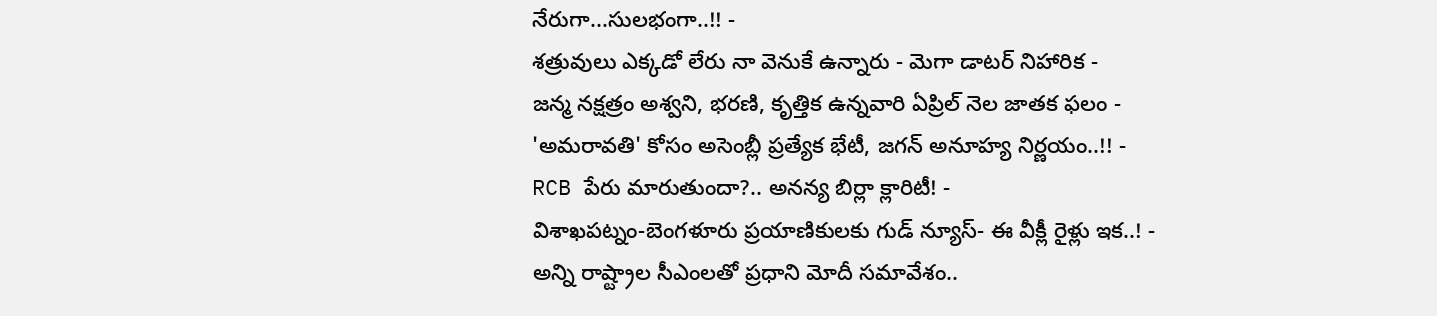నేరుగా...సులభంగా..!! -
శత్రువులు ఎక్కడో లేరు నా వెనుకే ఉన్నారు - మెగా డాటర్ నిహారిక -
జన్మ నక్షత్రం అశ్వని, భరణి, కృత్తిక ఉన్నవారి ఏప్రిల్ నెల జాతక ఫలం -
'అమరావతి' కోసం అసెంబ్లీ ప్రత్యేక భేటీ, జగన్ అనూహ్య నిర్ణయం..!! -
RCB పేరు మారుతుందా?.. అనన్య బిర్లా క్లారిటీ! -
విశాఖపట్నం-బెంగళూరు ప్రయాణికులకు గుడ్ న్యూస్- ఈ వీక్లీ రైళ్లు ఇక..! -
అన్ని రాష్ట్రాల సీఎంలతో ప్రధాని మోదీ సమావేశం..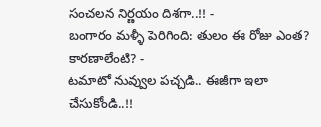సంచలన నిర్ణయం దిశగా..!! -
బంగారం మళ్ళీ పెరిగింది: తులం ఈ రోజు ఎంత? కారణాలేంటి? -
టమాటో నువ్వుల పచ్చడి.. ఈజీగా ఇలా చేసుకోండి..!!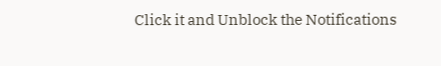Click it and Unblock the Notifications